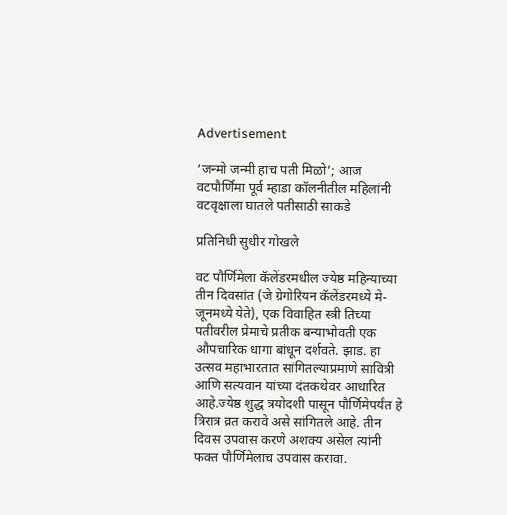Advertisement

‘जन्मो जन्मी हाच पती मिळो’; आज वटपौर्णिमा पूर्व म्हाडा कॉलनीतील महिलांनी वटवृक्षाला घातले पतीसाठी साकडे

प्रतिनिधी सुधीर गोखले

वट पौर्णिमेला कॅलेंडरमधील ज्येष्ठ महिन्याच्या तीन दिवसांत (जे ग्रेगोरियन कॅलेंडरमध्ये मे-जूनमध्ये येते), एक विवाहित स्त्री तिच्या पतीवरील प्रेमाचे प्रतीक बन्याभोवती एक औपचारिक धागा बांधून दर्शवते. झाड. हा उत्सव महाभारतात सांगितल्याप्रमाणे सावित्री आणि सत्यवान यांच्या दंतकथेवर आधारित आहे.ज्येष्ठ शुद्ध त्रयोदशी पासून पौर्णिमेपर्यंत हे त्रिरात्र व्रत करावे असे सांगितले आहे. तीन दिवस उपवास करणे अशक्य असेल त्यांनी फक्त पौर्णिमेलाच उपवास करावा.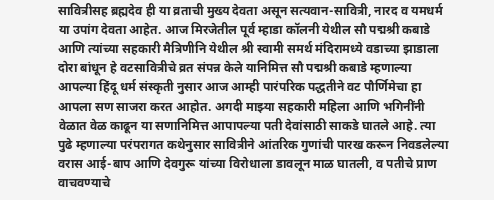सावित्रीसह ब्रह्मदेव ही या व्रताची मुख्य देवता असून सत्यवान-सावित्री, नारद व यमधर्म या उपांग देवता आहेत. आज मिरजेतील पूर्व म्हाडा कॉलनी येथील सौ पद्मश्री कबाडे आणि त्यांच्या सहकारी मैत्रिणीनि येथील श्री स्वामी समर्थ मंदिरामध्ये वडाच्या झाडाला दोरा बांधून हे वटसावित्रीचे व्रत संपन्न केले यानिमित्त सौ पद्मश्री कबाडे म्हणाल्या आपल्या हिंदू धर्म संस्कृती नुसार आज आम्ही पारंपरिक पद्धतीने वट पौर्णिमेचा हा आपला सण साजरा करत आहोत. अगदी माझ्या सहकारी महिला आणि भगिनींनी वेळात वेळ काढून या सणानिमित्त आपापल्या पती देवांसाठी साकडे घातले आहे. त्या पुढे म्हणाल्या परंपरागत कथेनुसार सावित्रीने आंतरिक गुणांची पारख करून निवडलेल्या वरास आई-बाप आणि देवगुरू यांच्या विरोधाला डावलून माळ घातली, व पतीचे प्राण वाचवण्याचे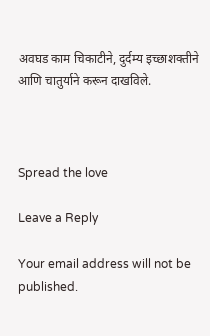अवघड काम चिकाटीने, दुर्दम्य इच्छाशक्तीने आणि चातुर्याने करून दाखविले.



Spread the love

Leave a Reply

Your email address will not be published.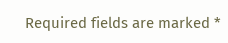Required fields are marked *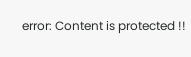error: Content is protected !!